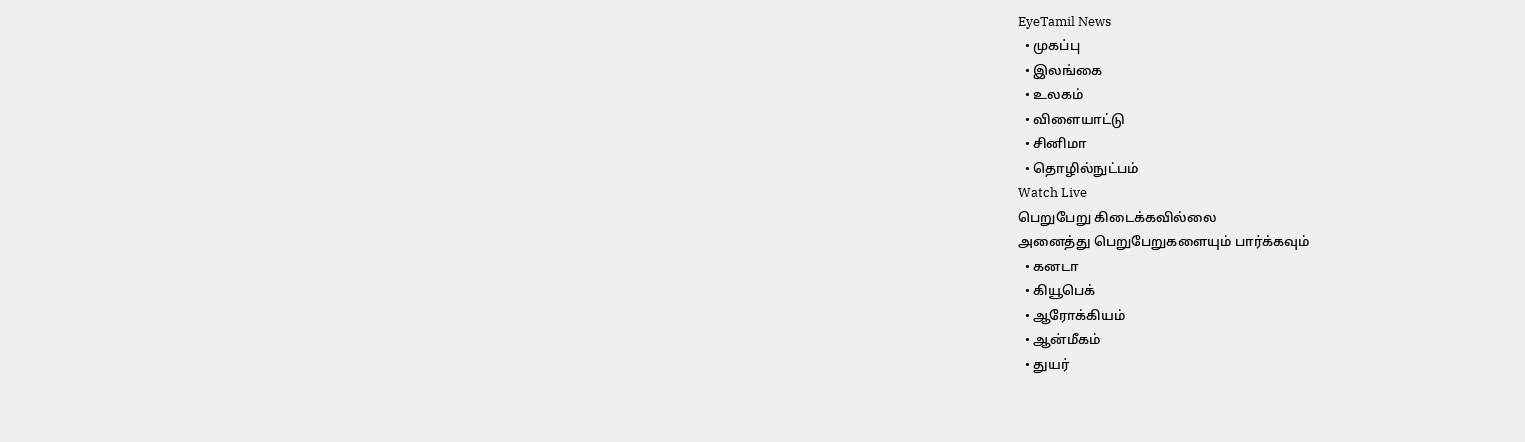EyeTamil News
  • முகப்பு
  • இலங்கை
  • உலகம்
  • விளையாட்டு
  • சினிமா
  • தொழில்நுட்பம்
Watch Live
பெறுபேறு கிடைக்கவில்லை
அனைத்து பெறுபேறுகளையும் பார்க்கவும்
  • கனடா
  • கியூபெக்
  • ஆரோக்கியம்
  • ஆன்மீகம்
  • துயர்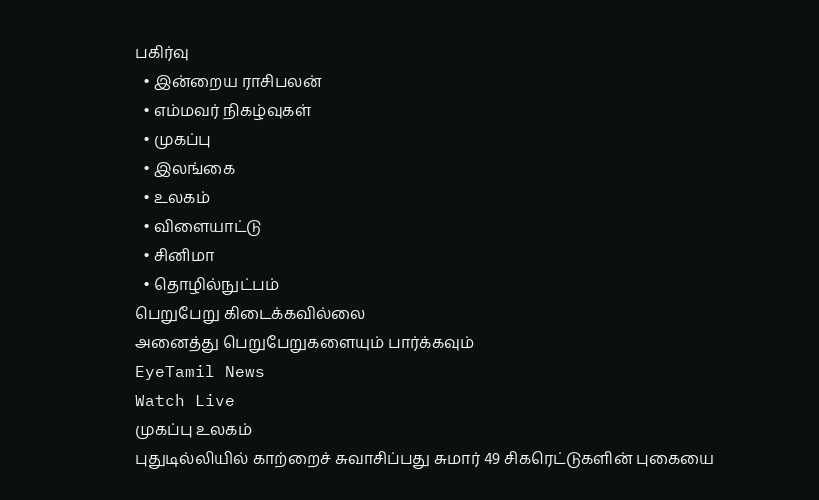பகிர்வு
  • இன்றைய ராசிபலன்
  • எம்மவர் நிகழ்வுகள்
  • முகப்பு
  • இலங்கை
  • உலகம்
  • விளையாட்டு
  • சினிமா
  • தொழில்நுட்பம்
பெறுபேறு கிடைக்கவில்லை
அனைத்து பெறுபேறுகளையும் பார்க்கவும்
EyeTamil News
Watch Live
முகப்பு உலகம்
புதுடில்லியில் காற்றைச் சுவாசிப்பது சுமார் 49 சிகரெட்டுகளின் புகையை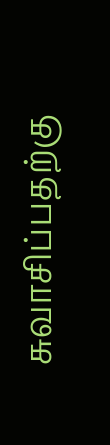சுவாசிப்பதற்கு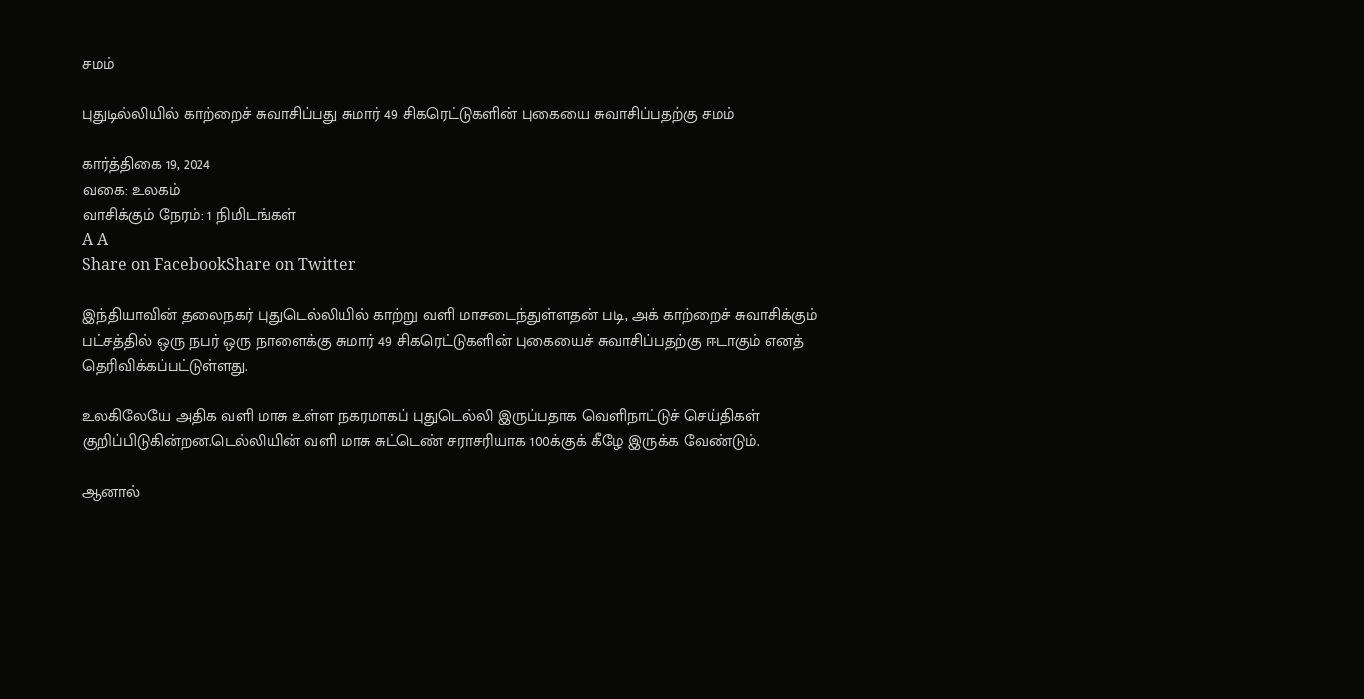சமம்

புதுடில்லியில் காற்றைச் சுவாசிப்பது சுமார் 49 சிகரெட்டுகளின் புகையை சுவாசிப்பதற்கு சமம்

கார்த்திகை 19, 2024
வகை: உலகம்
வாசிக்கும் நேரம்: 1 நிமிடங்கள்
A A
Share on FacebookShare on Twitter

இந்தியாவின் தலைநகர் புதுடெல்லியில் காற்று வளி மாசடைந்துள்ளதன் படி, அக் காற்றைச் சுவாசிக்கும் பட்சத்தில் ஒரு நபர் ஒரு நாளைக்கு சுமார் 49 சிகரெட்டுகளின் புகையைச் சுவாசிப்பதற்கு ஈடாகும் எனத் தெரிவிக்கப்பட்டுள்ளது.

உலகிலேயே அதிக வளி மாசு உள்ள நகரமாகப் புதுடெல்லி இருப்பதாக வெளிநாட்டுச் செய்திகள் குறிப்பிடுகின்றன.டெல்லியின் வளி மாசு சுட்டெண் சராசரியாக 100க்குக் கீழே இருக்க வேண்டும்.

ஆனால்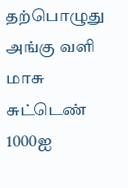தற்பொழுது அங்கு வளி மாசு சுட்டெண் 1000ஐ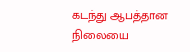கடந்து ஆபத்தான நிலையை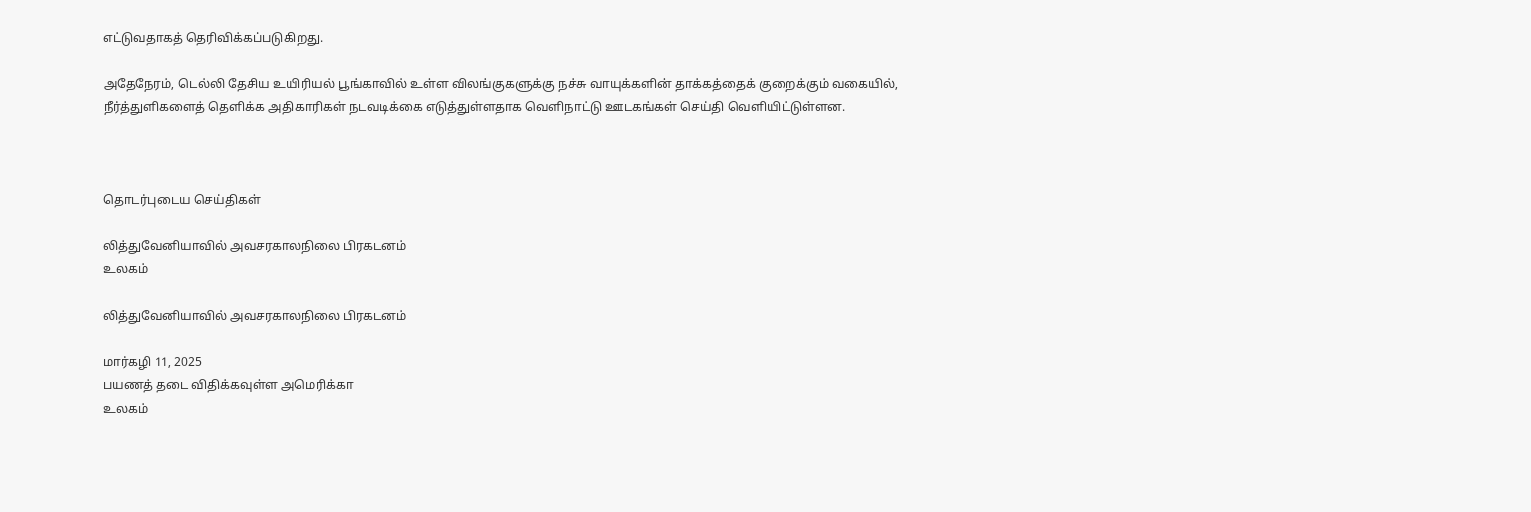எட்டுவதாகத் தெரிவிக்கப்படுகிறது.

அதேநேரம், டெல்லி தேசிய உயிரியல் பூங்காவில் உள்ள விலங்குகளுக்கு நச்சு வாயுக்களின் தாக்கத்தைக் குறைக்கும் வகையில், நீர்த்துளிகளைத் தெளிக்க அதிகாரிகள் நடவடிக்கை எடுத்துள்ளதாக வெளிநாட்டு ஊடகங்கள் செய்தி வெளியிட்டுள்ளன.



தொடர்புடைய செய்திகள்

லித்துவேனியாவில் அவசரகாலநிலை பிரகடனம்
உலகம்

லித்துவேனியாவில் அவசரகாலநிலை பிரகடனம்

மார்கழி 11, 2025
பயணத் தடை விதிக்கவுள்ள அமெரிக்கா
உலகம்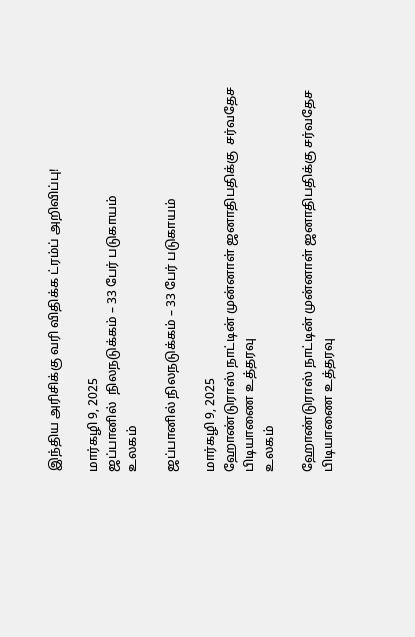இந்திய அரிசிக்கு வரி விதிக்க ட்ரம்ப் அறிவிப்பு!

மார்கழி 9, 2025
ஜப்பானில்  நிலநடுக்கம் – 33 பேர் படுகாயம்
உலகம்

ஜப்பானில் நிலநடுக்கம் – 33 பேர் படுகாயம்

மார்கழி 9, 2025
ஹோண்டுராஸ் நாட்டின் முன்னாள் ஜனாதிபதிக்கு  சர்வதேச பிடியாணை உத்தரவு
உலகம்

ஹோண்டுராஸ் நாட்டின் முன்னாள் ஜனாதிபதிக்கு சர்வதேச பிடியாணை உத்தரவு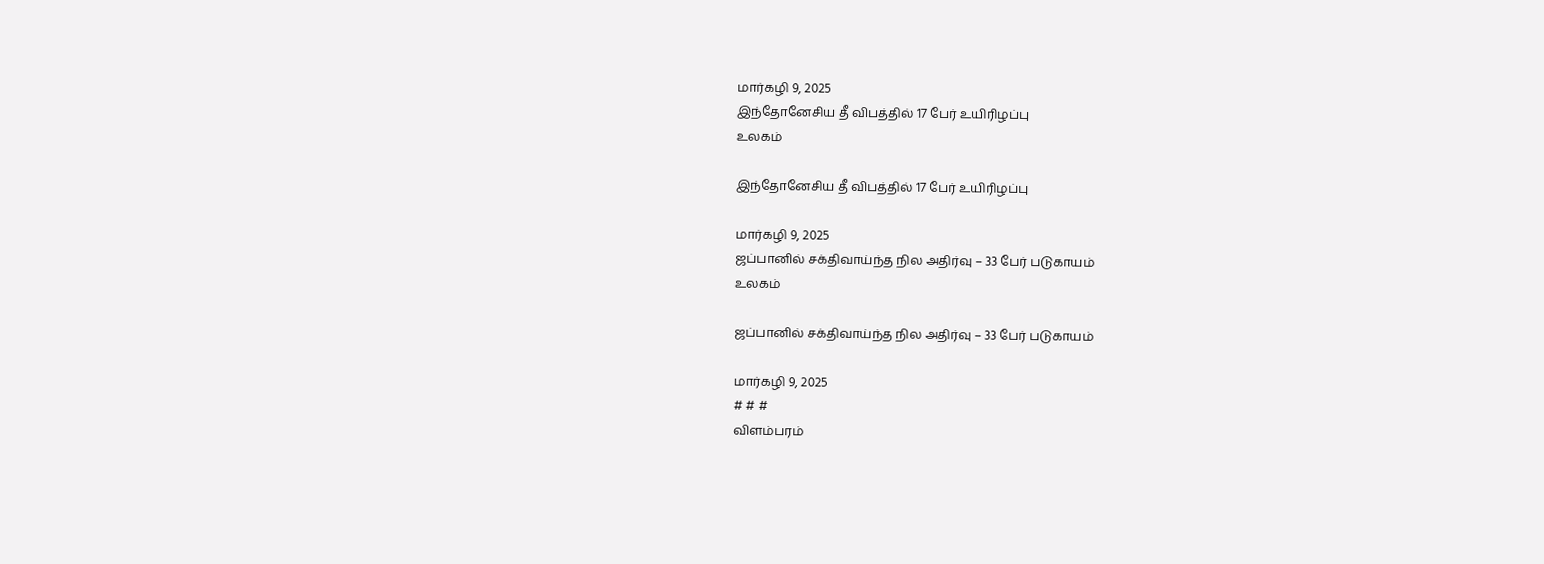மார்கழி 9, 2025
இந்தோனேசிய தீ விபத்தில் 17 பேர் உயிரிழப்பு
உலகம்

இந்தோனேசிய தீ விபத்தில் 17 பேர் உயிரிழப்பு

மார்கழி 9, 2025
ஜப்பானில் சக்திவாய்ந்த நில அதிர்வு – 33 பேர் படுகாயம்
உலகம்

ஜப்பானில் சக்திவாய்ந்த நில அதிர்வு – 33 பேர் படுகாயம்

மார்கழி 9, 2025
# # #
விளம்பரம்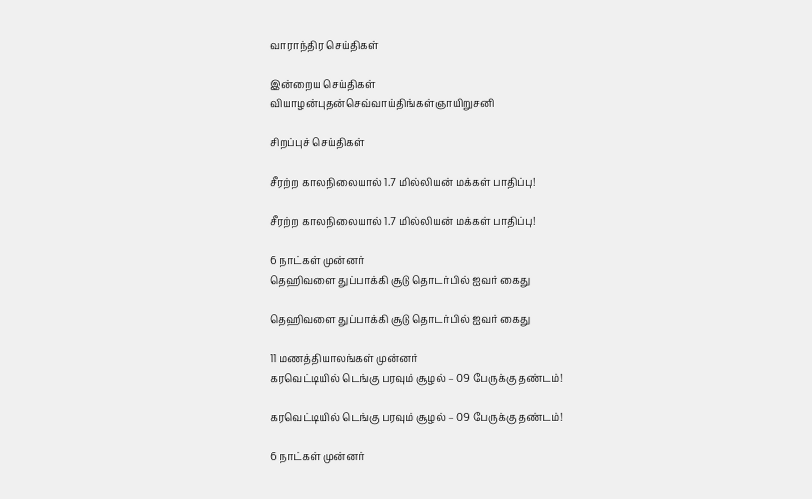வாராந்திர செய்திகள்

இன்றைய செய்திகள்
வியாழன்புதன்செவ்வாய்திங்கள்ஞாயிறுசனி

சிறப்புச் செய்திகள்

சீரற்ற காலநிலையால் 1.7 மில்லியன் மக்கள் பாதிப்பு!

சீரற்ற காலநிலையால் 1.7 மில்லியன் மக்கள் பாதிப்பு!

6 நாட்கள் முன்னர்
தெஹிவளை துப்பாக்கி சூடு தொடர்பில் ஐவர் கைது

தெஹிவளை துப்பாக்கி சூடு தொடர்பில் ஐவர் கைது

11 மணத்தியாலங்கள் முன்னர்
கரவெட்டியில் டெங்கு பரவும் சூழல் – 09 பேருக்கு தண்டம்!

கரவெட்டியில் டெங்கு பரவும் சூழல் – 09 பேருக்கு தண்டம்!

6 நாட்கள் முன்னர்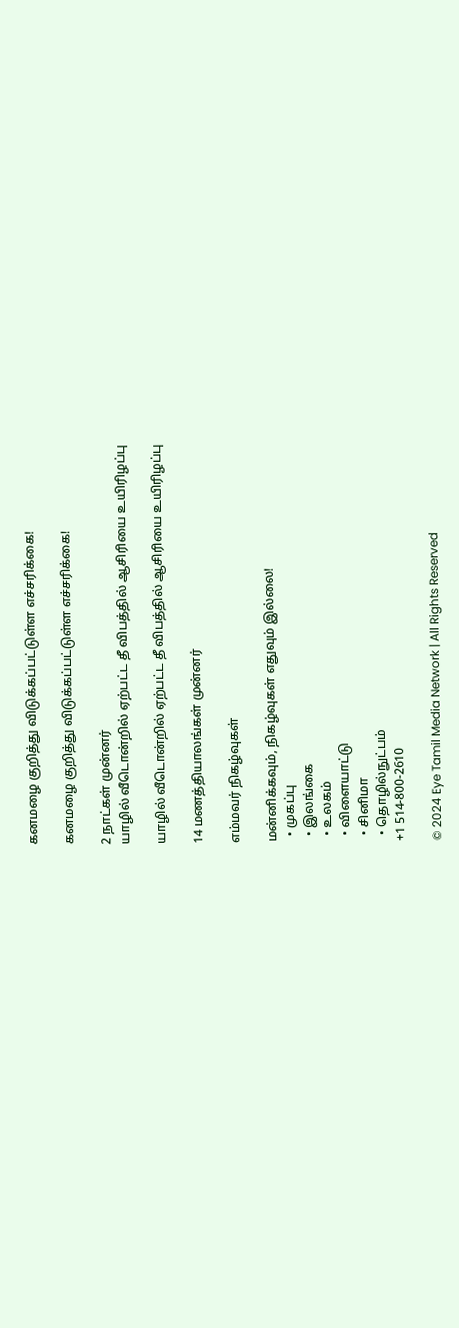கனமழை குறித்து விடுக்கப்பட்டுள்ள எச்சரிக்கை!

கனமழை குறித்து விடுக்கப்பட்டுள்ள எச்சரிக்கை!

2 நாட்கள் முன்னர்
யாழில் வீடொன்றில் ஏற்பட்ட தீ விபத்தில் ஆசிரியை உயிரிழப்பு

யாழில் வீடொன்றில் ஏற்பட்ட தீ விபத்தில் ஆசிரியை உயிரிழப்பு

14 மணத்தியாலங்கள் முன்னர்

எம்மவர் நிகழ்வுகள்

மன்னிக்கவும், நிகழ்வுகள் எதுவும் இல்லை!
  • முகப்பு
  • இலங்கை
  • உலகம்
  • விளையாட்டு
  • சினிமா
  • தொழில்நுட்பம்
+1 514-800-2610

© 2024 Eye Tamil Media Network | All Rights Reserved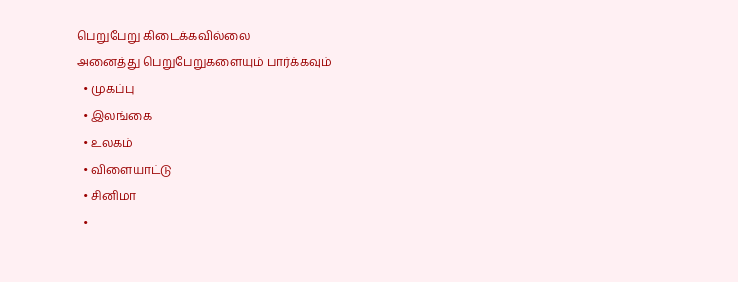பெறுபேறு கிடைக்கவில்லை
அனைத்து பெறுபேறுகளையும் பார்க்கவும்
  • முகப்பு
  • இலங்கை
  • உலகம்
  • விளையாட்டு
  • சினிமா
  •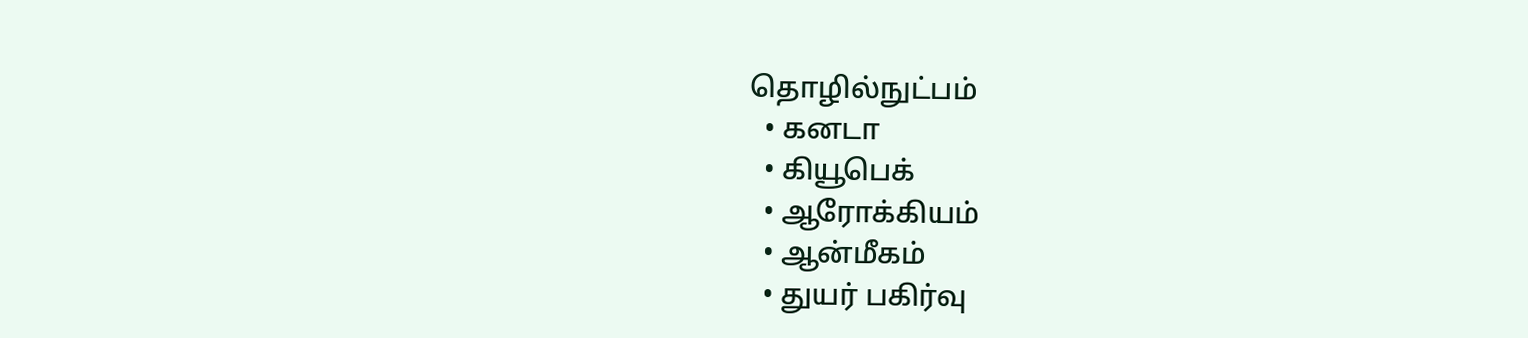தொழில்நுட்பம்
  • கனடா
  • கியூபெக்
  • ஆரோக்கியம்
  • ஆன்மீகம்
  • துயர் பகிர்வு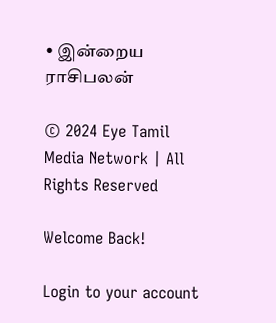• இன்றைய ராசிபலன்

© 2024 Eye Tamil Media Network | All Rights Reserved

Welcome Back!

Login to your account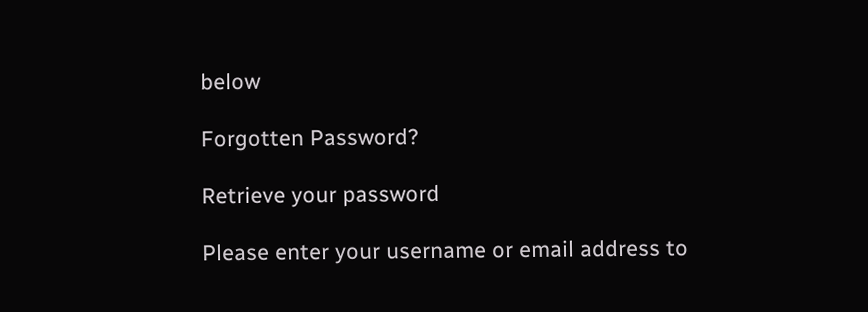below

Forgotten Password?

Retrieve your password

Please enter your username or email address to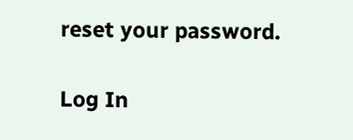reset your password.

Log In